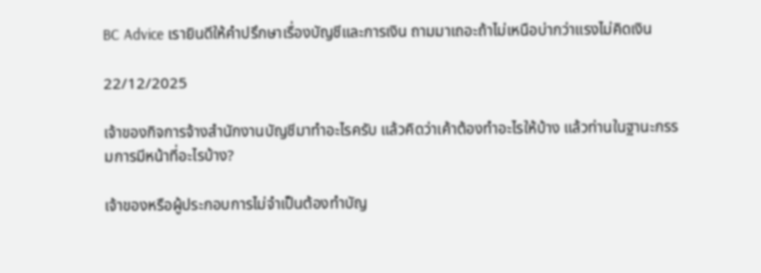BC Advice เรายินดีให้คำปรึกษาเรื่องบัญชีและการเงิน ถามมาเถอะถ้าไม่เหนือบ่ากว่าแรงไม่คิดเงิน

22/12/2025

เจ้าของกิจการจ้างสำนักงานบัญชีมาทำอะไรครับ แล้วคิดว่าเค้าต้องทำอะไรให้บ้าง แล้วท่านในฐานะกรรมการมีหน้าที่อะไรบ้าง?

เจ้าของหรือผู้ประกอบการไม่จำเป็นต้องทำบัญ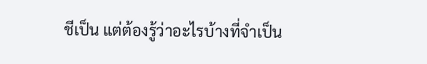ชีเป็น แต่ต้องรู้ว่าอะไรบ้างที่จำเป็น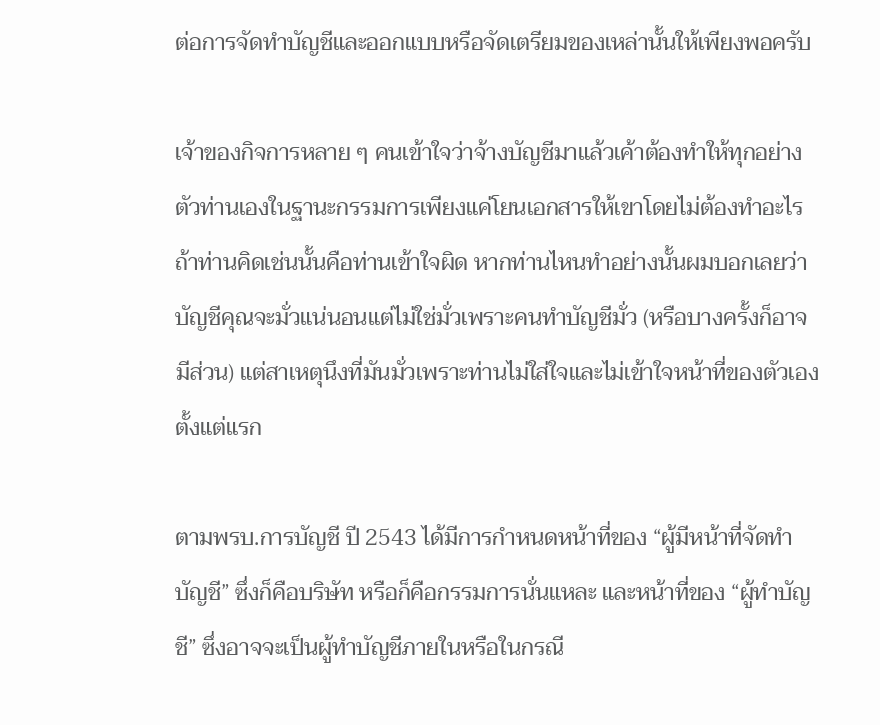ต่อการจัดทำบัญชีและออกแบบหรือจัดเตรียมของเหล่านั้นให้เพียงพอครับ

เจ้าของกิจการหลาย ๆ คนเข้าใจว่าจ้างบัญชีมาแล้วเค้าต้องทำให้ทุกอย่าง ตัวท่านเองในฐานะกรรมการเพียงแค่โยนเอกสารให้เขาโดยไม่ต้องทำอะไร ถ้าท่านคิดเช่นนั้นคือท่านเข้าใจผิด หากท่านไหนทำอย่างนั้นผมบอกเลยว่าบัญชีคุณจะมั่วแน่นอนแต่ไม่ใช่มั่วเพราะคนทำบัญชีมั่ว (หรือบางครั้งก็อาจมีส่วน) แต่สาเหตุนึงที่มันมั่วเพราะท่านไม่ใส่ใจและไม่เข้าใจหน้าที่ของตัวเองตั้งแต่แรก

ตามพรบ.การบัญชี ปี 2543 ได้มีการกำหนดหน้าที่ของ “ผู้มีหน้าที่จัดทำบัญชี” ซึ่งก็คือบริษัท หรือก็คือกรรมการนั่นแหละ และหน้าที่ของ “ผู้ทำบัญชี” ซึ่งอาจจะเป็นผู้ทำบัญชีภายในหรือในกรณี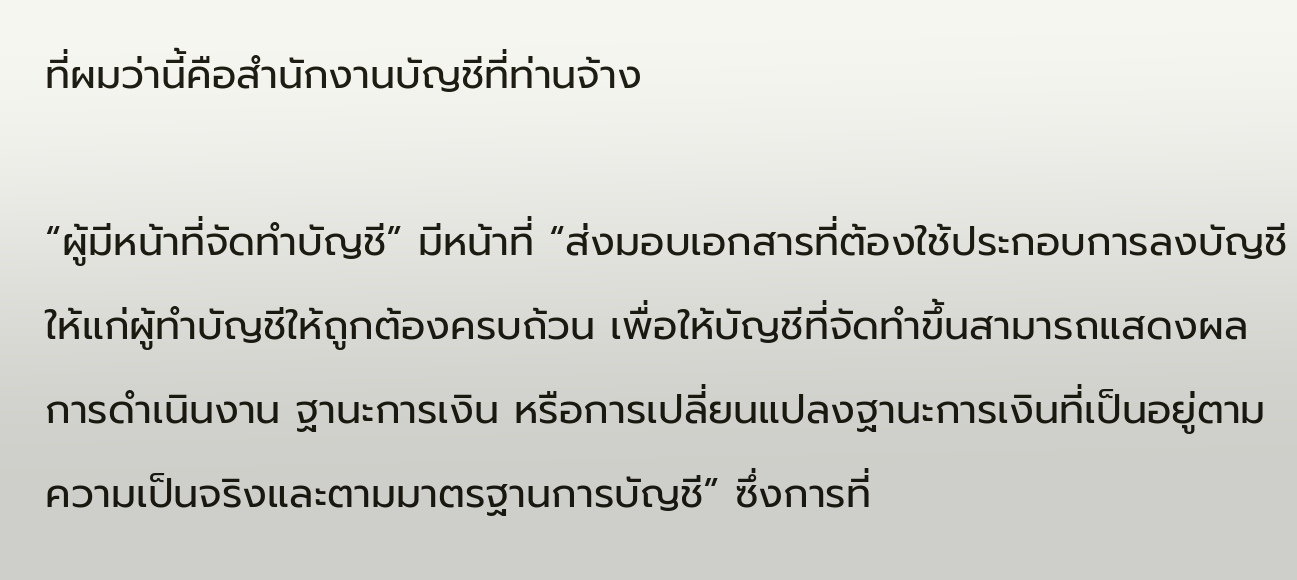ที่ผมว่านี้คือสำนักงานบัญชีที่ท่านจ้าง

“ผู้มีหน้าที่จัดทำบัญชี” มีหน้าที่ “ส่งมอบเอกสารที่ต้องใช้ประกอบการลงบัญชีให้แก่ผู้ทำบัญชีให้ถูกต้องครบถ้วน เพื่อให้บัญชีที่จัดทำขึ้นสามารถแสดงผลการดำเนินงาน ฐานะการเงิน หรือการเปลี่ยนแปลงฐานะการเงินที่เป็นอยู่ตามความเป็นจริงและตามมาตรฐานการบัญชี” ซึ่งการที่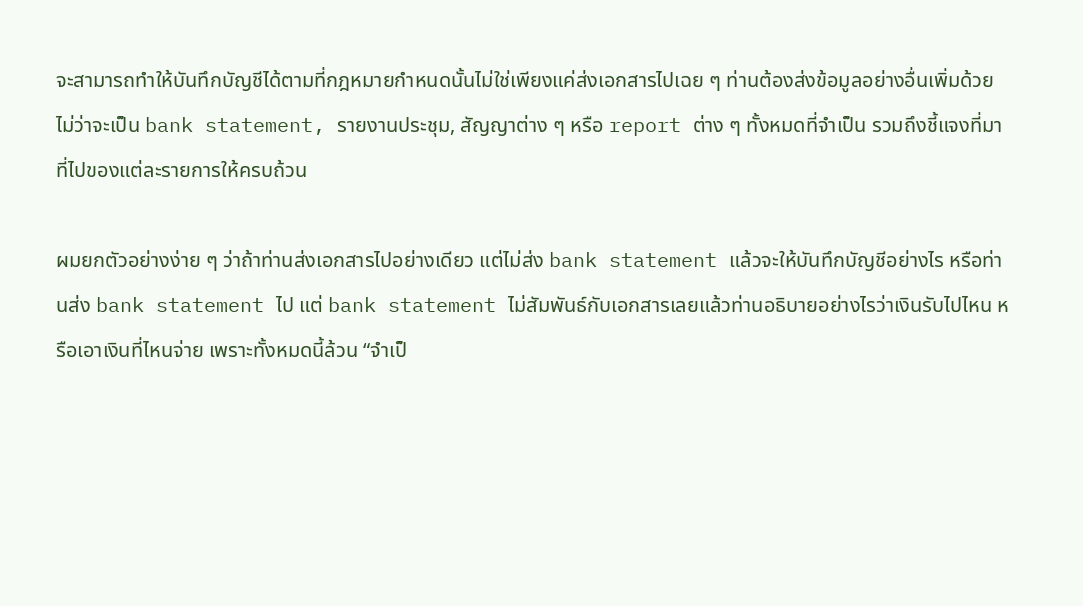จะสามารถทำให้บันทึกบัญชีได้ตามที่กฎหมายกำหนดนั้นไม่ใช่เพียงแค่ส่งเอกสารไปเฉย ๆ ท่านต้องส่งข้อมูลอย่างอื่นเพิ่มด้วยไม่ว่าจะเป็น bank statement, รายงานประชุม, สัญญาต่าง ๆ หรือ report ต่าง ๆ ทั้งหมดที่จำเป็น รวมถึงชี้แจงที่มาที่ไปของแต่ละรายการให้ครบถ้วน

ผมยกตัวอย่างง่าย ๆ ว่าถ้าท่านส่งเอกสารไปอย่างเดียว แต่ไม่ส่ง bank statement แล้วจะให้บันทึกบัญชีอย่างไร หรือท่านส่ง bank statement ไป แต่ bank statement ไม่สัมพันธ์กับเอกสารเลยแล้วท่านอธิบายอย่างไรว่าเงินรับไปไหน หรือเอาเงินที่ไหนจ่าย เพราะทั้งหมดนี้ล้วน “จำเป็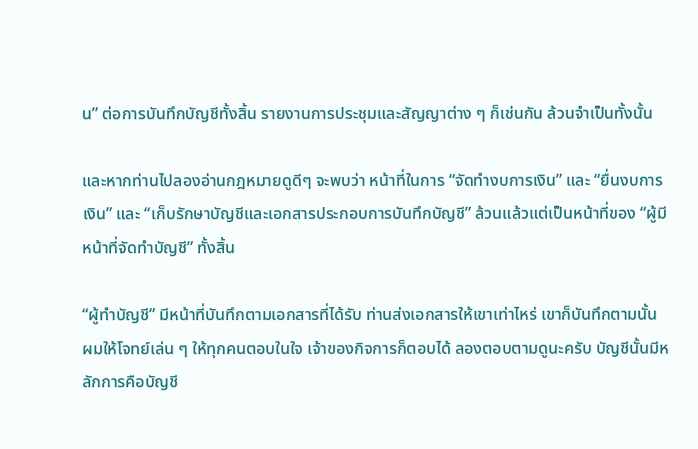น” ต่อการบันทึกบัญชีทั้งสิ้น รายงานการประชุมและสัญญาต่าง ๆ ก็เช่นกัน ล้วนจำเป็นทั้งนั้น

และหากท่านไปลองอ่านกฎหมายดูดีๆ จะพบว่า หน้าที่ในการ “จัดทำงบการเงิน” และ “ยื่นงบการเงิน” และ “เก็บรักษาบัญชีและเอกสารประกอบการบันทึกบัญชี” ล้วนแล้วแต่เป็นหน้าที่ของ “ผู้มีหน้าที่จัดทำบัญชี” ทั้งสิ้น

“ผู้ทำบัญชี” มีหน้าที่บันทึกตามเอกสารที่ได้รับ ท่านส่งเอกสารให้เขาเท่าไหร่ เขาก็บันทึกตามนั้น ผมให้โจทย์เล่น ๆ ให้ทุกคนตอบในใจ เจ้าของกิจการก็ตอบได้ ลองตอบตามดูนะครับ บัญชีนั้นมีหลักการคือบัญชี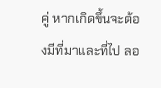คู่ หากเกิดขึ้นจะต้องมีที่มาและที่ไป ลอ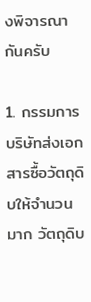งพิจารณากันครับ

1. กรรมการบริษัทส่งเอกสารซื้อวัตถุดิบให้จำนวนมาก วัตถุดิบ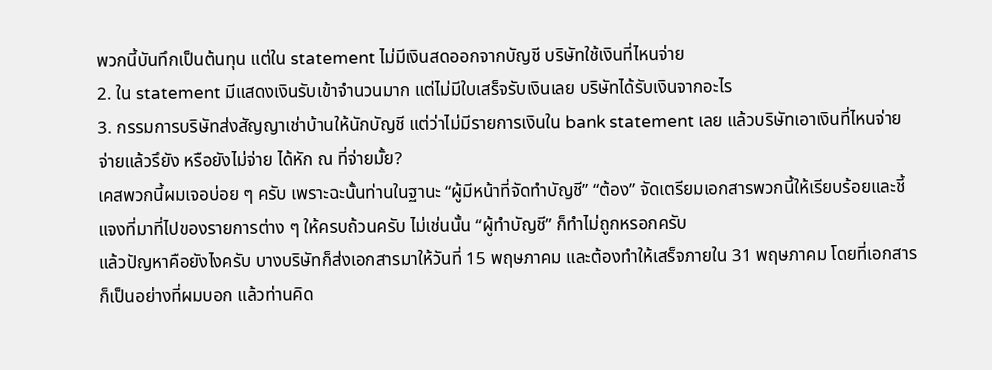พวกนี้บันทึกเป็นต้นทุน แต่ใน statement ไม่มีเงินสดออกจากบัญชี บริษัทใช้เงินที่ไหนจ่าย
2. ใน statement มีแสดงเงินรับเข้าจำนวนมาก แต่ไม่มีใบเสร็จรับเงินเลย บริษัทได้รับเงินจากอะไร
3. กรรมการบริษัทส่งสัญญาเช่าบ้านให้นักบัญชี แต่ว่าไม่มีรายการเงินใน bank statement เลย แล้วบริษัทเอาเงินที่ไหนจ่าย จ่ายแล้วรึยัง หรือยังไม่จ่าย ได้หัก ณ ที่จ่ายมั้ย?
เคสพวกนี้ผมเจอบ่อย ๆ ครับ เพราะฉะนั้นท่านในฐานะ “ผู้มีหน้าที่จัดทำบัญชี” “ต้อง” จัดเตรียมเอกสารพวกนี้ให้เรียบร้อยและชี้แจงที่มาที่ไปของรายการต่าง ๆ ให้ครบถ้วนครับ ไม่เช่นนั้น “ผู้ทำบัญชี” ก็ทำไม่ถูกหรอกครับ
แล้วปัญหาคือยังไงครับ บางบริษัทก็ส่งเอกสารมาให้วันที่ 15 พฤษภาคม และต้องทำให้เสร็จภายใน 31 พฤษภาคม โดยที่เอกสารก็เป็นอย่างที่ผมบอก แล้วท่านคิด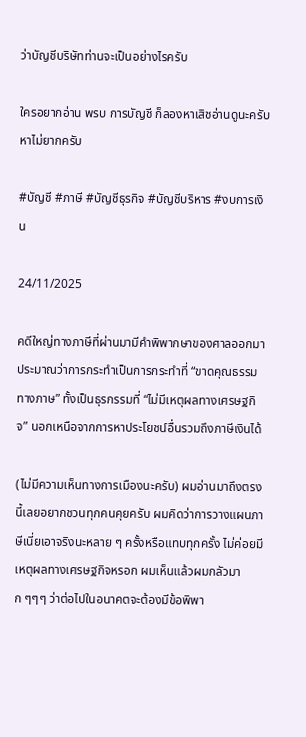ว่าบัญชีบริษัทท่านจะเป็นอย่างไรครับ

ใครอยากอ่าน พรบ การบัญชี ก็ลองหาเสิชอ่านดูนะครับ หาไม่ยากครับ

#บัญชี #ภาษี #บัญชีธุรกิจ #บัญชีบริหาร #งบการเงิน

24/11/2025

คดีใหญ่ทางภาษีที่ผ่านมามีคำพิพากษาของศาลออกมาประมาณว่าการกระทำเป็นการกระทำที่ “ขาดคุณธรรมทางภาษ” ทั้งเป็นธุรกรรมที่ “ไม่มีเหตุผลทางเศรษฐกิจ” นอกเหนือจากการหาประโยชน์อื่นรวมถึงภาษีเงินได้

(ไม่มีความเห็นทางการเมืองนะครับ) ผมอ่านมาถึงตรงนี้เลยอยากชวนทุกคนคุยครับ ผมคิดว่าการวางแผนภาษีเนี่ยเอาจริงนะหลาย ๆ ครั้งหรือแทบทุกครั้ง ไม่ค่อยมีเหตุผลทางเศรษฐกิจหรอก ผมเห็นแล้วผมกลัวมาก ๆๆๆ ว่าต่อไปในอนาคตจะต้องมีข้อพิพา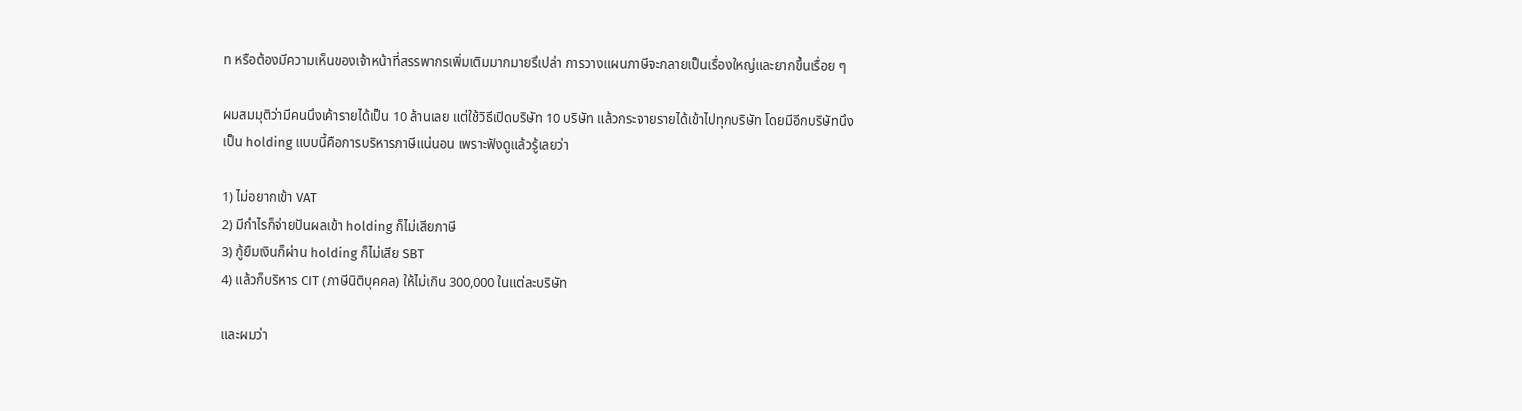ท หรือต้องมีความเห็นของเจ้าหน้าที่สรรพากรเพิ่มเติมมากมายรึเปล่า การวางแผนภาษีจะกลายเป็นเรื่องใหญ่และยากขึ้นเรื่อย ๆ

ผมสมมุติว่ามีคนนึงเค้ารายได้เป็น 10 ล้านเลย แต่ใช้วิธีเปิดบริษัท 10 บริษัท แล้วกระจายรายได้เข้าไปทุกบริษัท โดยมีอีกบริษัทนึงเป็น holding แบบนี้คือการบริหารภาษีแน่นอน เพราะฟังดูแล้วรู้เลยว่า

1) ไม่อยากเข้า VAT
2) มีกำไรก็จ่ายปันผลเข้า holding ก็ไม่เสียภาษี
3) กู้ยืมเงินก็ผ่าน holding ก็ไม่เสีย SBT
4) แล้วก็บริหาร CIT (ภาษีนิติบุคคล) ให้ไม่เกิน 300,000 ในแต่ละบริษัท

และผมว่า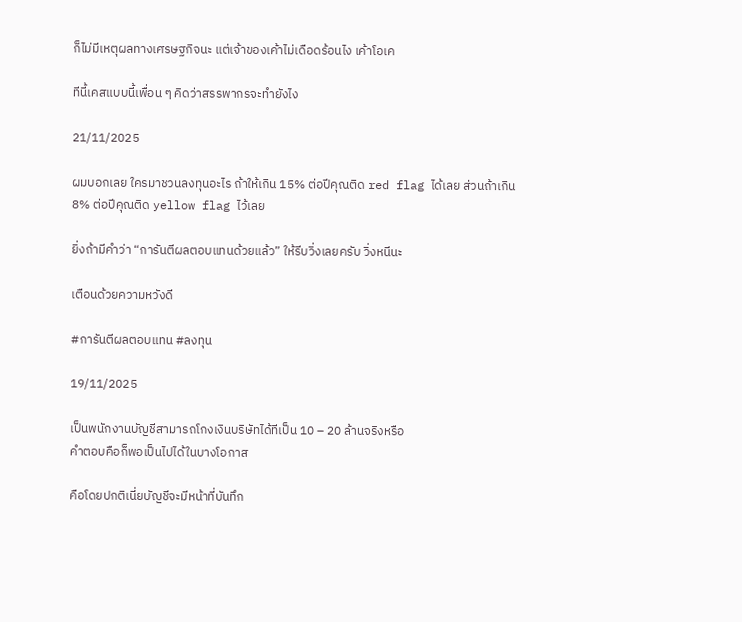ก็ไม่มีเหตุผลทางเศรษฐกิจนะ แต่เจ้าของเค้าไม่เดือดร้อนไง เค้าโอเค

ทีนี้เคสแบบนี้เพื่อน ๆ คิดว่าสรรพากรจะทำยังไง

21/11/2025

ผมบอกเลย ใครมาชวนลงทุนอะไร ถ้าให้เกิน 15% ต่อปีคุณติด red flag ได้เลย ส่วนถ้าเกิน 8% ต่อปีคุณติด yellow flag ไว้เลย

ยิ่งถ้ามีคำว่า “การันตีผลตอบแทนด้วยแล้ว” ให้รีบวิ่งเลยครับ วิ่งหนีนะ

เตือนด้วยความหวังดี

#การันตีผลตอบแทน #ลงทุน

19/11/2025

เป็นพนักงานบัญชีสามารถโกงเงินบริษัทได้ทีเป็น 10 – 20 ล้านจริงหรือ
คำตอบคือก็พอเป็นไปได้ในบางโอกาส

คือโดยปกติเนี่ยบัญชีจะมีหน้าที่บันทึก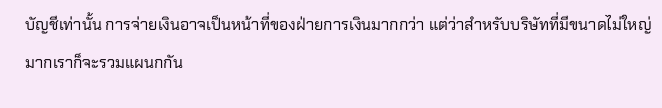บัญชีเท่านั้น การจ่ายเงินอาจเป็นหน้าที่ของฝ่ายการเงินมากกว่า แต่ว่าสำหรับบริษัทที่มีขนาดไม่ใหญ่มากเราก็จะรวมแผนกกัน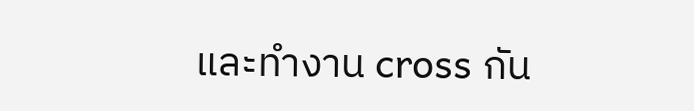และทำงาน cross กัน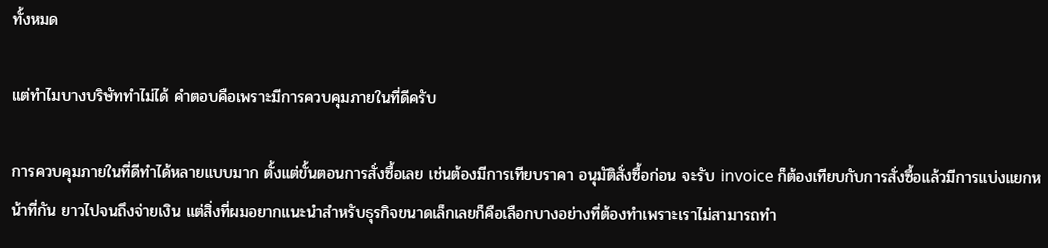ทั้งหมด

แต่ทำไมบางบริษัททำไม่ได้ คำตอบคือเพราะมีการควบคุมภายในที่ดีครับ

การควบคุมภายในที่ดีทำได้หลายแบบมาก ตั้งแต่ขั้นตอนการสั่งซื้อเลย เช่นต้องมีการเทียบราคา อนุมัติสั่งซื้อก่อน จะรับ invoice ก็ต้องเทียบกับการสั่งซื้อแล้วมีการแบ่งแยกหน้าที่กัน ยาวไปจนถึงจ่ายเงิน แต่สิ่งที่ผมอยากแนะนำสำหรับธุรกิจขนาดเล็กเลยก็คือเลือกบางอย่างที่ต้องทำเพราะเราไม่สามารถทำ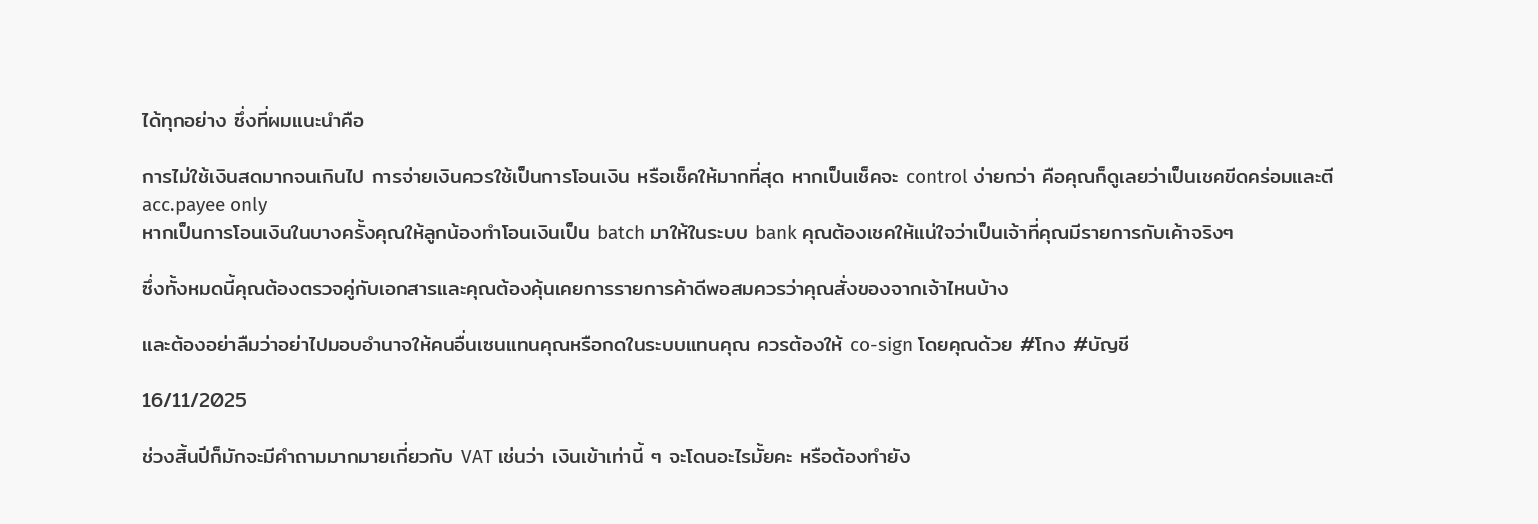ได้ทุกอย่าง ซึ่งที่ผมแนะนำคือ

การไม่ใช้เงินสดมากจนเกินไป การจ่ายเงินควรใช้เป็นการโอนเงิน หรือเช็คให้มากที่สุด หากเป็นเช็คจะ control ง่ายกว่า คือคุณก็ดูเลยว่าเป็นเชคขีดคร่อมและตี acc.payee only
หากเป็นการโอนเงินในบางครั้งคุณให้ลูกน้องทำโอนเงินเป็น batch มาให้ในระบบ bank คุณต้องเชคให้แน่ใจว่าเป็นเจ้าที่คุณมีรายการกับเค้าจริงๆ

ซึ่งทั้งหมดนี้คุณต้องตรวจคู่กับเอกสารและคุณต้องคุ้นเคยการรายการค้าดีพอสมควรว่าคุณสั่งของจากเจ้าไหนบ้าง

และต้องอย่าลืมว่าอย่าไปมอบอำนาจให้คนอื่นเซนแทนคุณหรือกดในระบบแทนคุณ ควรต้องให้ co-sign โดยคุณด้วย #โกง #บัญชี

16/11/2025

ช่วงสิ้นปีก็มักจะมีคำถามมากมายเกี่ยวกับ VAT เช่นว่า เงินเข้าเท่านี้ ๆ จะโดนอะไรมั้ยคะ หรือต้องทำยัง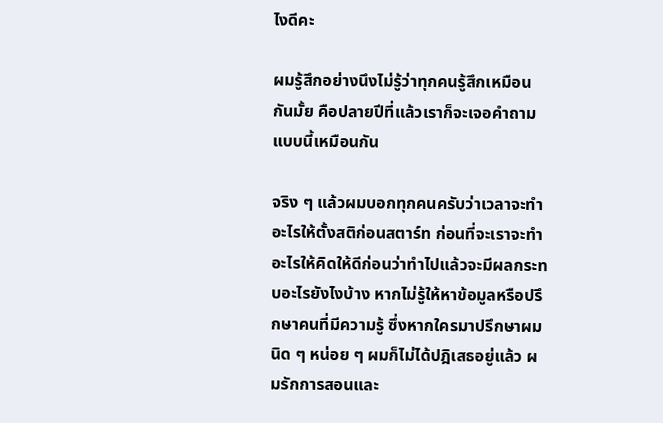ไงดีคะ

ผมรู้สึกอย่างนึงไม่รู้ว่าทุกคนรู้สึกเหมือนกันมั้ย คือปลายปีที่แล้วเราก็จะเจอคำถามแบบนี้เหมือนกัน

จริง ๆ แล้วผมบอกทุกคนครับว่าเวลาจะทำอะไรให้ตั้งสติก่อนสตาร์ท ก่อนที่จะเราจะทำอะไรให้คิดให้ดีก่อนว่าทำไปแล้วจะมีผลกระทบอะไรยังไงบ้าง หากไม่รู้ให้หาข้อมูลหรือปรึกษาคนที่มีความรู้ ซึ่งหากใครมาปรึกษาผมนิด ๆ หน่อย ๆ ผมก็ไม่ได้ปฎิเสธอยู่แล้ว ผมรักการสอนและ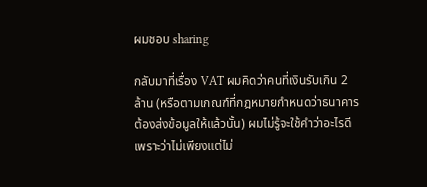ผมชอบ sharing

กลับมาที่เรื่อง VAT ผมคิดว่าคนที่เงินรับเกิน 2 ล้าน (หรือตามเกณฑ์ที่กฎหมายกำหนดว่าธนาคารต้องส่งข้อมูลให้แล้วนั้น) ผมไม่รู้จะใช้คำว่าอะไรดี เพราะว่าไม่เพียงแต่ไม่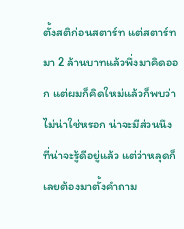ตั้งสติก่อนสตาร์ท แต่สตาร์ทมา 2 ล้านบาทแล้วพึ่งมาคิดออก แต่ผมก็คิดใหม่แล้วก็พบว่าไม่น่าใช่หรอก น่าจะมีส่วนนึงที่น่าจะรู้ดีอยู่แล้ว แต่ว่าหลุดก็เลยต้องมาตั้งคำถาม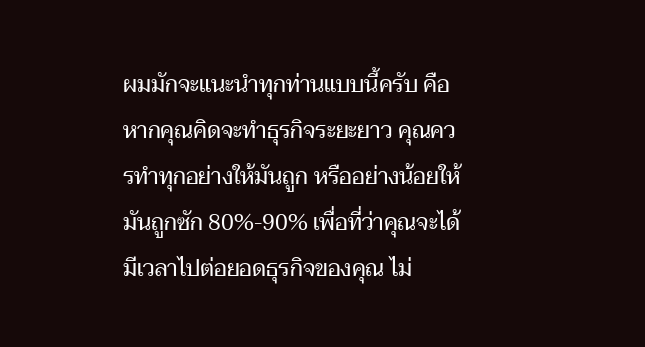ผมมักจะแนะนำทุกท่านแบบนี้ครับ คือหากคุณคิดจะทำธุรกิจระยะยาว คุณควรทำทุกอย่างให้มันถูก หรืออย่างน้อยให้มันถูกซัก 80%-90% เพื่อที่ว่าคุณจะได้มีเวลาไปต่อยอดธุรกิจของคุณ ไม่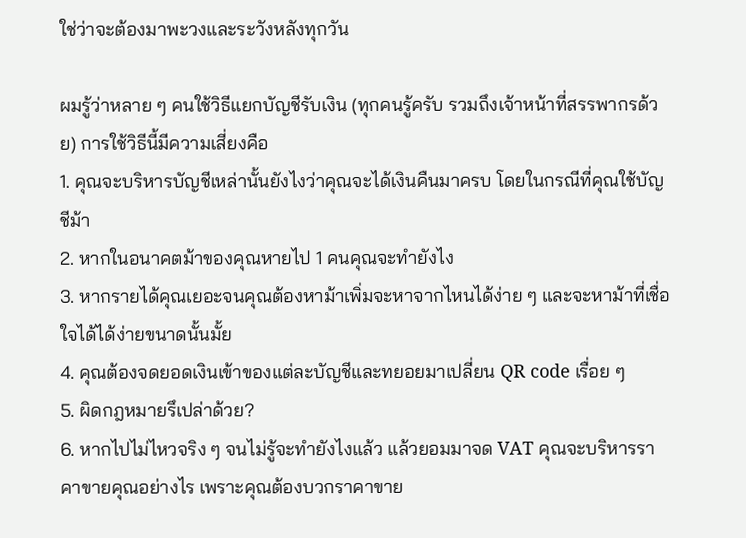ใช่ว่าจะต้องมาพะวงและระวังหลังทุกวัน

ผมรู้ว่าหลาย ๆ คนใช้วิธีแยกบัญชีรับเงิน (ทุกคนรู้ครับ รวมถึงเจ้าหน้าที่สรรพากรด้วย) การใช้วิธีนี้มีความเสี่ยงคือ
1. คุณจะบริหารบัญชีเหล่านั้นยังไงว่าคุณจะได้เงินคืนมาครบ โดยในกรณีที่คุณใช้บัญชีม้า
2. หากในอนาคตม้าของคุณหายไป 1 คนคุณจะทำยังไง
3. หากรายได้คุณเยอะจนคุณต้องหาม้าเพิ่มจะหาจากไหนได้ง่าย ๆ และจะหาม้าที่เชื่อใจได้ได้ง่ายขนาดนั้นมั้ย
4. คุณต้องจดยอดเงินเข้าของแต่ละบัญชีและทยอยมาเปลี่ยน QR code เรื่อย ๆ
5. ผิดกฎหมายรึเปล่าด้วย?
6. หากไปไม่ไหวจริง ๆ จนไม่รู้จะทำยังไงแล้ว แล้วยอมมาจด VAT คุณจะบริหารราคาขายคุณอย่างไร เพราะคุณต้องบวกราคาขาย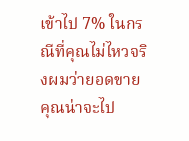เข้าไป 7% ในกรณีที่คุณไม่ไหวจริงผมว่ายอดขายคุณน่าจะไป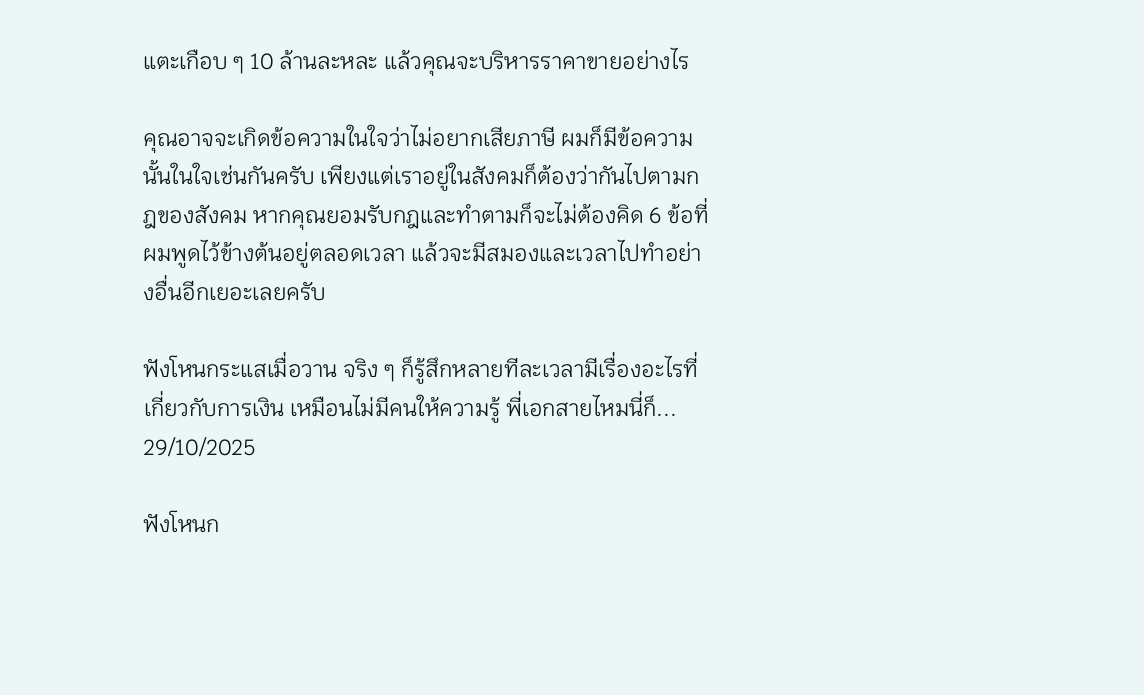แตะเกือบ ๆ 10 ล้านละหละ แล้วคุณจะบริหารราคาขายอย่างไร

คุณอาจจะเกิดข้อความในใจว่าไม่อยากเสียภาษี ผมก็มีข้อความนั้นในใจเช่นกันครับ เพียงแต่เราอยู่ในสังคมก็ต้องว่ากันไปตามกฎของสังคม หากคุณยอมรับกฎและทำตามก็จะไม่ต้องคิด 6 ข้อที่ผมพูดไว้ข้างต้นอยู่ตลอดเวลา แล้วจะมีสมองและเวลาไปทำอย่างอื่นอีกเยอะเลยครับ

ฟังโหนกระแสเมื่อวาน จริง ๆ ก็รู้สึกหลายทีละเวลามีเรื่องอะไรที่เกี่ยวกับการเงิน เหมือนไม่มีคนให้ความรู้ พี่เอกสายไหมนี่ก็...
29/10/2025

ฟังโหนก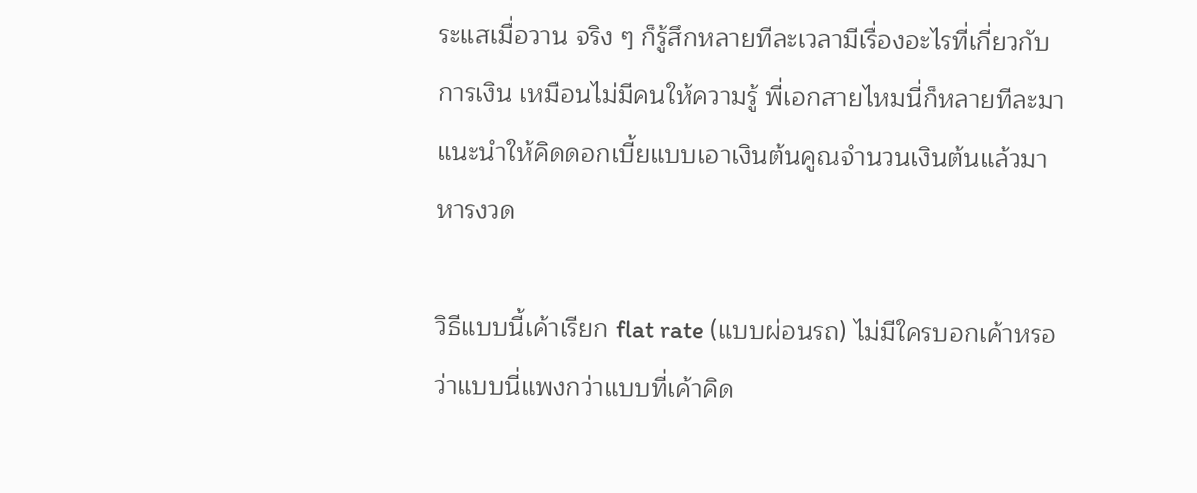ระแสเมื่อวาน จริง ๆ ก็รู้สึกหลายทีละเวลามีเรื่องอะไรที่เกี่ยวกับการเงิน เหมือนไม่มีคนให้ความรู้ พี่เอกสายไหมนี่ก็หลายทีละมาแนะนำให้คิดดอกเบี้ยแบบเอาเงินต้นคูณจำนวนเงินต้นแล้วมาหารงวด

วิธีแบบนี้เค้าเรียก flat rate (แบบผ่อนรถ) ไม่มีใครบอกเค้าหรอว่าแบบนี่แพงกว่าแบบที่เค้าคิด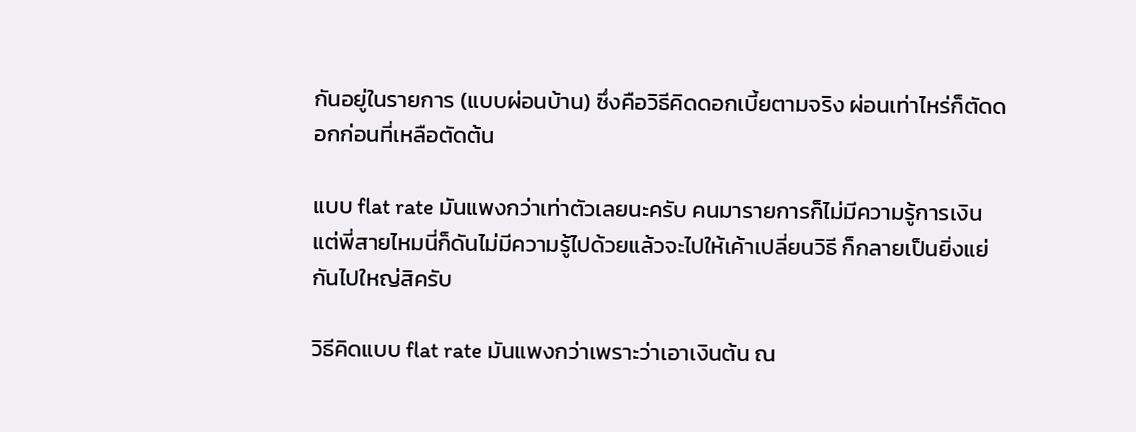กันอยู่ในรายการ (แบบผ่อนบ้าน) ซึ่งคือวิธีคิดดอกเบี้ยตามจริง ผ่อนเท่าไหร่ก็ตัดดอกก่อนที่เหลือตัดต้น

แบบ flat rate มันแพงกว่าเท่าตัวเลยนะครับ คนมารายการก็ไม่มีความรู้การเงิน แต่พี่สายไหมนี่ก็ดันไม่มีความรู้ไปด้วยแล้วจะไปให้เค้าเปลี่ยนวิธี ก็กลายเป็นยิ่งแย่กันไปใหญ่สิครับ

วิธีคิดแบบ flat rate มันแพงกว่าเพราะว่าเอาเงินต้น ณ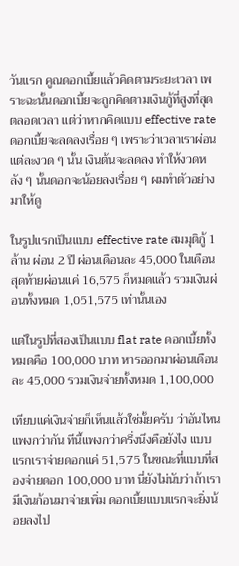วันแรก คูณดอกเบี้ยแล้วคิดตามระยะเวลา เพราะฉะนั้นดอกเบี้ยจะถูกคิดตามเงินกู้ที่สูงที่สุดตลอดเวลา แต่ว่าหากคิดแบบ effective rate ดอกเบี้ยจะลดลงเรื่อย ๆ เพราะว่าเวลาเราผ่อนแต่ละงวด ๆ นั้น เงินต้นจะลดลง ทำให้งวดหลัง ๆ นั้นดอกจะน้อยลงเรื่อย ๆ ผมทำตัวอย่างมาให้ดู

ในรูปแรกเป็นแบบ effective rate สมมุติกู้ 1 ล้าน ผ่อน 2 ปี ผ่อนเดือนละ 45,000 ในเดือนสุดท้ายผ่อนแค่ 16,575 ก็หมดแล้ว รวมเงินผ่อนทั้งหมด 1,051,575 เท่านั้นเอง

แต่ในรูปที่สองเป็นแบบ flat rate ดอกเบี้ยทั้งหมดคือ 100,000 บาท หารออกมาผ่อนเดือนละ 45,000 รวมเงินจ่ายทั้งหมด 1,100,000

เทียบแค่เงินจ่ายก็เห็นแล้วใช่มั้ยครับ ว่าอันไหนแพงกว่ากัน ทีนี้แพงกว่าครึ่งนึงคือยังไง แบบแรกเราจ่ายดอกแค่ 51,575 ในขณะที่แบบที่สองจ่ายดอก 100,000 บาท นี่ยังไม่นับว่าถ้าเรามีเงินก้อนมาจ่ายเพิ่ม ดอกเบี้ยแบบแรกจะยิ่งน้อยลงไป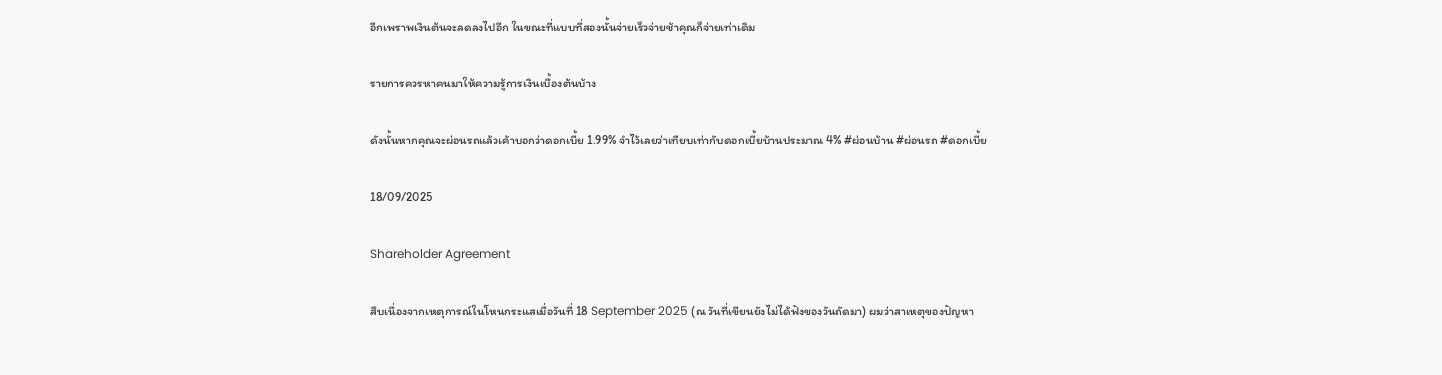อีกเพราพเงินต้นจะลดลงไปอีก ในขณะที่แบบที่สองนั้นจ่ายเร็วจ่ายช้าคุณก็จ่ายเท่าเดิม

รายการควรหาคนมาให้ความรู้การเงินเบื้องต้นบ้าง

ดังนั้นหากคุณจะผ่อนรถแล้วเค้าบอกว่าดอกเบี้ย 1.99% จำไว้เลยว่าเทียบเท่ากับดอกเบี้ยบ้านประมาณ 4% #ผ่อนบ้าน #ผ่อนรถ #ดอกเบี้ย

18/09/2025

Shareholder Agreement

สืบเนื่องจากเหตุการณ์ในโหนกระแสเมื่อวันที่ 18 September 2025 (ณ วันที่เขียนยังไม่ได้ฟังของวันถัดมา) ผมว่าสาเหตุของปัญหา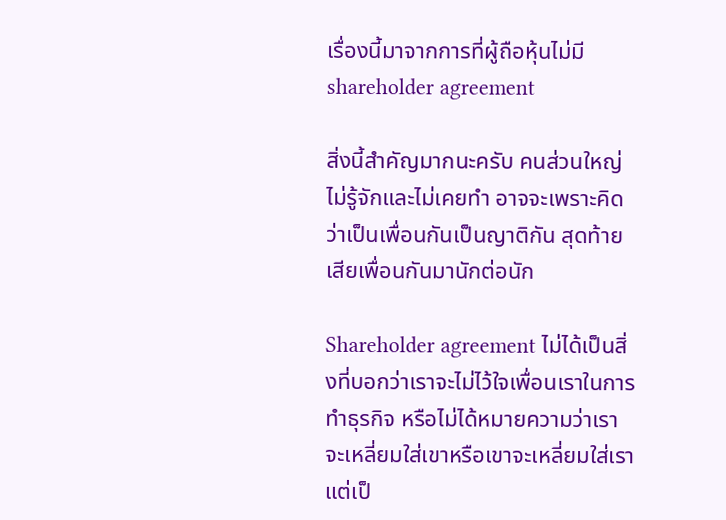เรื่องนี้มาจากการที่ผู้ถือหุ้นไม่มี shareholder agreement

สิ่งนี้สำคัญมากนะครับ คนส่วนใหญ่ไม่รู้จักและไม่เคยทำ อาจจะเพราะคิดว่าเป็นเพื่อนกันเป็นญาติกัน สุดท้ายเสียเพื่อนกันมานักต่อนัก

Shareholder agreement ไม่ได้เป็นสิ่งที่บอกว่าเราจะไม่ไว้ใจเพื่อนเราในการทำธุรกิจ หรือไม่ได้หมายความว่าเราจะเหลี่ยมใส่เขาหรือเขาจะเหลี่ยมใส่เรา แต่เป็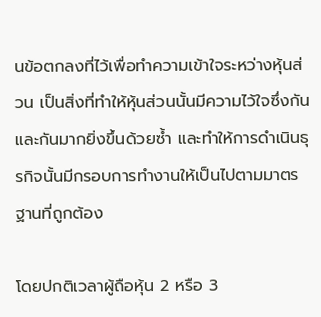นข้อตกลงที่ไว้เพื่อทำความเข้าใจระหว่างหุ้นส่วน เป็นสิ่งที่ทำให้หุ้นส่วนนั้นมีความไว้ใจซึ่งกันและกันมากยิ่งขึ้นด้วยซ้ำ และทำให้การดำเนินธุรกิจนั้นมีกรอบการทำงานให้เป็นไปตามมาตรฐานที่ถูกต้อง

โดยปกติเวลาผู้ถือหุ้น 2 หรือ 3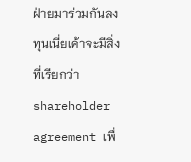ฝ่ายมาร่วมกันลงทุนเนี่ยเค้าจะมีสิ่งที่เรียกว่า shareholder agreement เพื่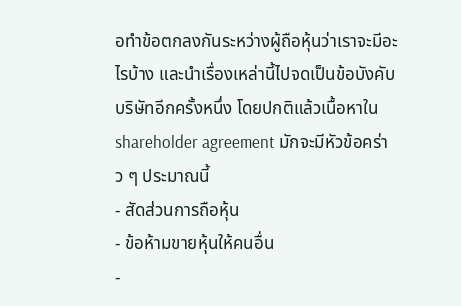อทำข้อตกลงกันระหว่างผู้ถือหุ้นว่าเราจะมีอะไรบ้าง และนำเรื่องเหล่านี้ไปจดเป็นข้อบังคับบริษัทอีกครั้งหนึ่ง โดยปกติแล้วเนื้อหาใน shareholder agreement มักจะมีหัวข้อคร่าว ๆ ประมาณนี้
- สัดส่วนการถือหุ้น
- ข้อห้ามขายหุ้นให้คนอื่น
-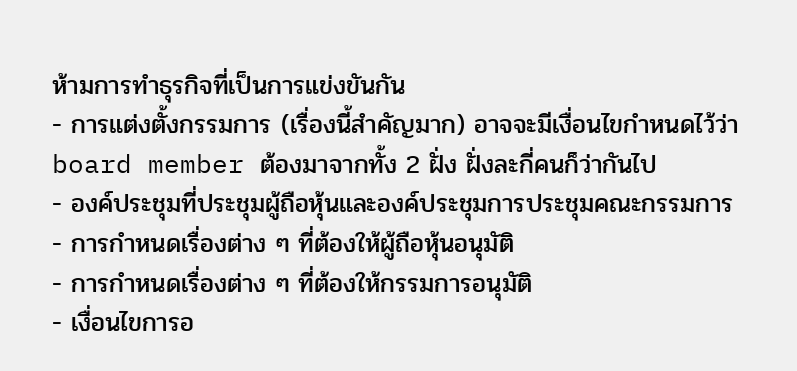ห้ามการทำธุรกิจที่เป็นการแข่งขันกัน
- การแต่งตั้งกรรมการ (เรื่องนี้สำคัญมาก) อาจจะมีเงื่อนไขกำหนดไว้ว่า board member ต้องมาจากทั้ง 2 ฝั่ง ฝั่งละกี่คนก็ว่ากันไป
- องค์ประชุมที่ประชุมผู้ถือหุ้นและองค์ประชุมการประชุมคณะกรรมการ
- การกำหนดเรื่องต่าง ๆ ที่ต้องให้ผู้ถือหุ้นอนุมัติ
- การกำหนดเรื่องต่าง ๆ ที่ต้องให้กรรมการอนุมัติ
- เงื่อนไขการอ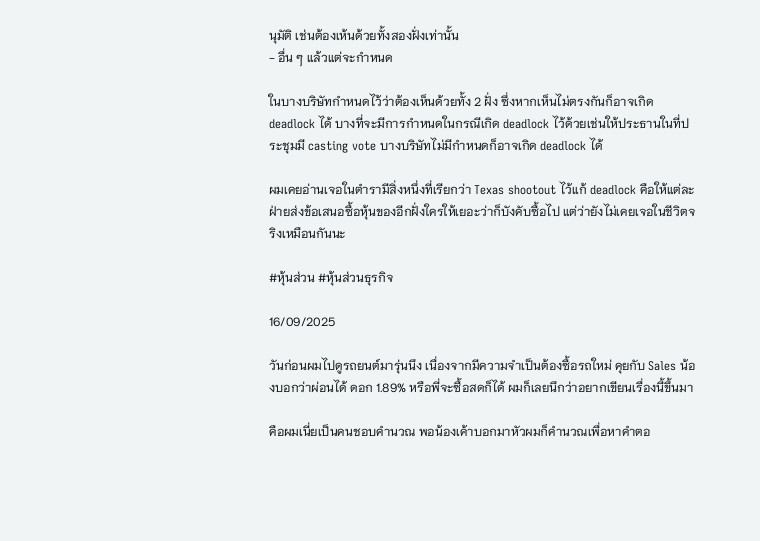นุมัติ เช่นต้องเห้นด้วยทั้งสองฝั่งเท่านั้น
- อื่น ๆ แล้วแต่จะกำหนด

ในบางบริษัทกำหนดไว้ว่าต้องเห็นด้วยทั้ง 2 ฝั่ง ซึ่งหากเห็นไม่ตรงกันก็อาจเกิด deadlock ได้ บางที่จะมีการกำหนดในกรณีเกิด deadlock ไว้ด้วยเช่นให้ประธานในที่ประชุมมี casting vote บางบริษัทไม่มีกำหนดก็อาจเกิด deadlock ได้

ผมเคยอ่านเจอในตำรามีสิ่งหนึ่งที่เรียกว่า Texas shootout ไว้แก้ deadlock คือให้แต่ละฝ่ายส่งข้อเสนอซื้อหุ้นของอีกฝั่งใครให้เยอะว่าก็บังคับซื้อไป แต่ว่ายังไม่เคยเจอในชีวิตจริงเหมือนกันนะ

#หุ้นส่วน #หุ้นส่วนธุรกิจ

16/09/2025

วันก่อนผมไปดูรถยนต์มารุ่นนึง เนื่องจากมีความจำเป็นต้องซื้อรถใหม่ คุยกับ Sales น้องบอกว่าผ่อนได้ ดอก 1.89% หรือพี่จะซื้อสดก็ได้ ผมก็เลยนึกว่าอยากเขียนเรื่องนี้ขึ้นมา

คือผมเนี่ยเป็นคนชอบคำนวณ พอน้องเค้าบอกมาหัวผมก็คำนวณเพื่อหาคำตอ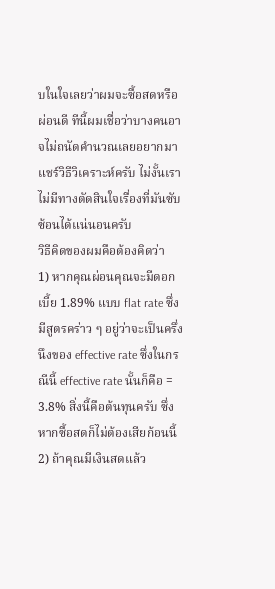บในใจเลยว่าผมจะซื้อสดหรือผ่อนดี ทีนี้ผมเชื่อว่าบางคนอาจไม่ถนัดคำนวณเลยอยากมาแชร์วิธีวิเคราะห์ครับ ไม่งั้นเราไม่มีทางตัดสินใจเรื่องที่มันซับซ้อนได้แน่นอนครับ
วิธีคิดของผมคือต้องคิดว่า
1) หากคุณผ่อนคุณจะมีดอกเบี้ย 1.89% แบบ flat rate ซึ่งมีสูตรคร่าว ๆ อยู่ว่าจะเป็นครึ่งนึงของ effective rate ซึ่งในกรณีนี้ effective rate นั้นก็คือ = 3.8% สิ่งนี้คือต้นทุนครับ ซึ่งหากซื้อสดก็ไม่ต้องเสียก้อนนี้
2) ถ้าคุณมีเงินสดแล้ว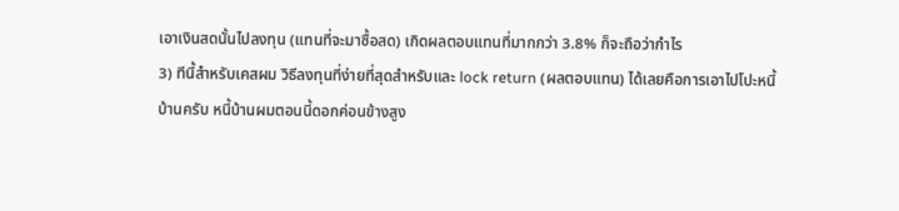เอาเงินสดนั้นไปลงทุน (แทนที่จะมาซื้อสด) เกิดผลตอบแทนที่มากกว่า 3.8% ก็จะถือว่ากำไร
3) ทีนี้สำหรับเคสผม วิธีลงทุนที่ง่ายที่สุดสำหรับและ lock return (ผลตอบแทน) ได้เลยคือการเอาไปโปะหนี้บ้านครับ หนี้บ้านผมตอนนี้ดอกค่อนข้างสูง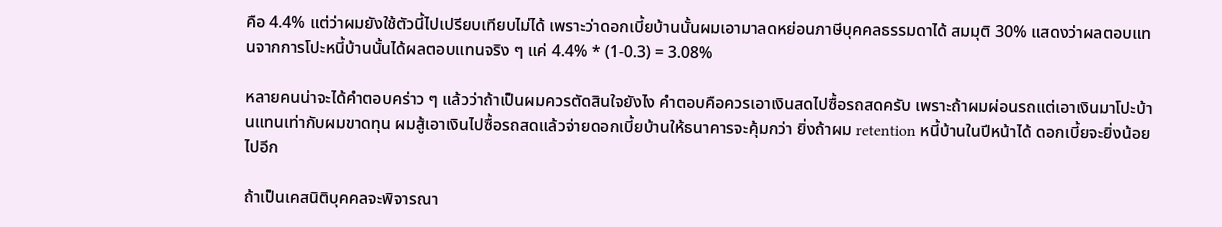คือ 4.4% แต่ว่าผมยังใช้ตัวนี้ไปเปรียบเทียบไม่ได้ เพราะว่าดอกเบี้ยบ้านนั้นผมเอามาลดหย่อนภาษีบุคคลธรรมดาได้ สมมุติ 30% แสดงว่าผลตอบแทนจากการโปะหนี้บ้านนั้นได้ผลตอบแทนจริง ๆ แค่ 4.4% * (1-0.3) = 3.08%

หลายคนน่าจะได้คำตอบคร่าว ๆ แล้วว่าถ้าเป็นผมควรตัดสินใจยังไง คำตอบคือควรเอาเงินสดไปซื้อรถสดครับ เพราะถ้าผมผ่อนรถแต่เอาเงินมาโปะบ้านแทนเท่ากับผมขาดทุน ผมสู้เอาเงินไปซื้อรถสดแล้วจ่ายดอกเบี้ยบ้านให้ธนาคารจะคุ้มกว่า ยิ่งถ้าผม retention หนี้บ้านในปีหน้าได้ ดอกเบี้ยจะยิ่งน้อยไปอีก

ถ้าเป็นเคสนิติบุคคลจะพิจารณา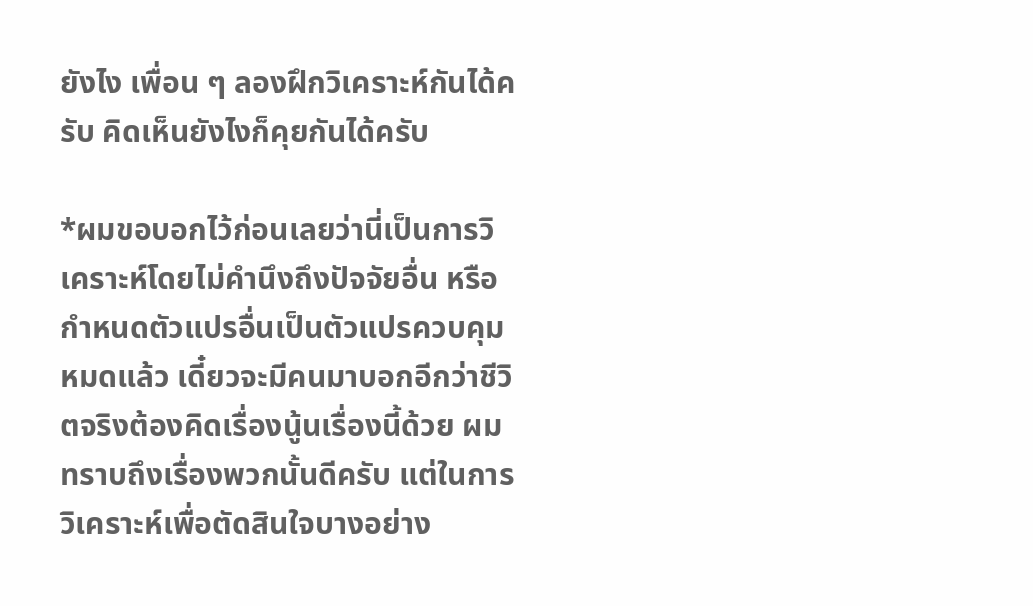ยังไง เพื่อน ๆ ลองฝึกวิเคราะห์กันได้ครับ คิดเห็นยังไงก็คุยกันได้ครับ

*ผมขอบอกไว้ก่อนเลยว่านี่เป็นการวิเคราะห์โดยไม่คำนึงถึงปัจจัยอื่น หรือกำหนดตัวแปรอื่นเป็นตัวแปรควบคุมหมดแล้ว เดี๋ยวจะมีคนมาบอกอีกว่าชีวิตจริงต้องคิดเรื่องนู้นเรื่องนี้ด้วย ผมทราบถึงเรื่องพวกนั้นดีครับ แต่ในการวิเคราะห์เพื่อตัดสินใจบางอย่าง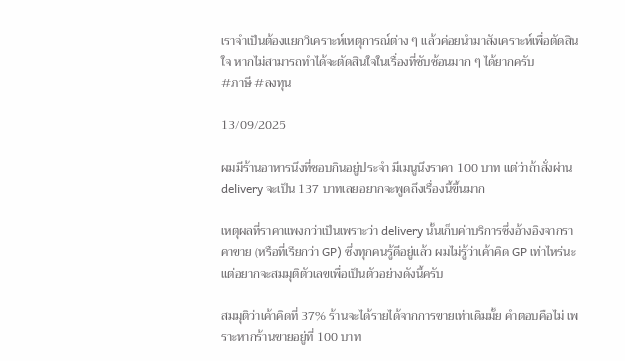เราจำเป็นต้องแยกวิเคราะห์เหตุการณ์ต่าง ๆ แล้วค่อยนำมาสังเคราะห์เพื่อตัดสินใจ หากไม่สามารถทำได้จะตัดสินใจในเรื่องที่ซับซ้อนมาก ๆ ได้ยากครับ
#ภาษี #ลงทุน

13/09/2025

ผมมีร้านอาหารนึงที่ชอบกินอยู่ประจำ มีเมนูนึงราคา 100 บาท แต่ว่าถ้าสั่งผ่าน delivery จะเป็น 137 บาทเลยอยากจะพูดถึงเรื่องนี้ขึ้นมาก

เหตุผลที่ราคาแพงกว่าเป็นเพราะว่า delivery นั้นเก็บค่าบริการซึ่งอ้างอิงจากราคาขาย (หรือที่เรียกว่า GP) ซึ่งทุกคนรู้ดีอยู่แล้ว ผมไม่รู้ว่าเค้าคิด GP เท่าไหร่นะแต่อยากจะสมมุติตัวเลขเพื่อเป็นตัวอย่างดังนี้ครับ

สมมุติว่าเค้าคิดที่ 37% ร้านจะได้รายได้จากการขายเท่าเดิมมั้ย คำตอบคือไม่ เพราะหากร้านขายอยู่ที่ 100 บาท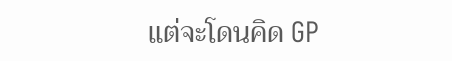แต่จะโดนคิด GP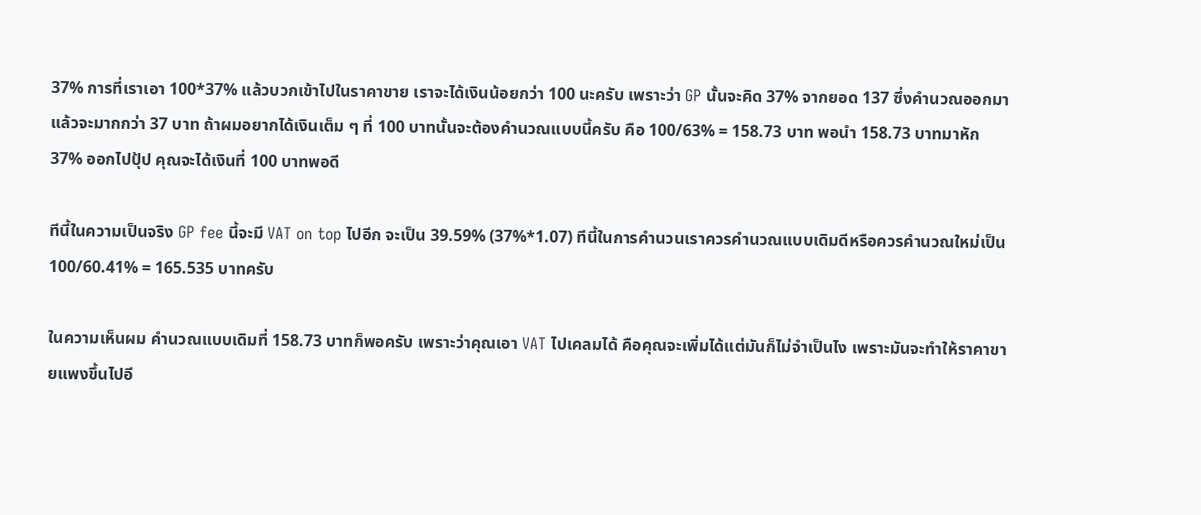37% การที่เราเอา 100*37% แล้วบวกเข้าไปในราคาขาย เราจะได้เงินน้อยกว่า 100 นะครับ เพราะว่า GP นั้นจะคิด 37% จากยอด 137 ซึ่งคำนวณออกมาแล้วจะมากกว่า 37 บาท ถ้าผมอยากได้เงินเต็ม ๆ ที่ 100 บาทนั้นจะต้องคำนวณแบบนี้ครับ คือ 100/63% = 158.73 บาท พอนำ 158.73 บาทมาหัก 37% ออกไปปุ้ป คุณจะได้เงินที่ 100 บาทพอดี

ทีนี้ในความเป็นจริง GP fee นี้จะมี VAT on top ไปอีก จะเป็น 39.59% (37%*1.07) ทีนี้ในการคำนวนเราควรคำนวณแบบเดิมดีหรือควรคำนวณใหม่เป็น 100/60.41% = 165.535 บาทครับ

ในความเห็นผม คำนวณแบบเดิมที่ 158.73 บาทก็พอครับ เพราะว่าคุณเอา VAT ไปเคลมได้ คือคุณจะเพิ่มได้แต่มันก็ไม่จำเป็นไง เพราะมันจะทำให้ราคาขายแพงขึ้นไปอี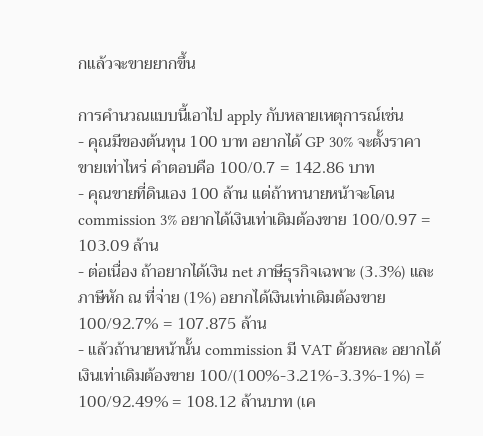กแล้วจะขายยากขึ้น

การคำนวณแบบนี้เอาไป apply กับหลายเหตุการณ์เช่น
- คุณมีของต้นทุน 100 บาท อยากได้ GP 30% จะตั้งราคาขายเท่าไหร่ คำตอบคือ 100/0.7 = 142.86 บาท
- คุณขายที่ดินเอง 100 ล้าน แต่ถ้าหานายหน้าจะโดน commission 3% อยากได้เงินเท่าเดิมต้องขาย 100/0.97 = 103.09 ล้าน
- ต่อเนื่อง ถ้าอยากได้เงิน net ภาษีธุรกิจเฉพาะ (3.3%) และภาษีหัก ณ ที่จ่าย (1%) อยากได้เงินเท่าเดิมต้องขาย 100/92.7% = 107.875 ล้าน
- แล้วถ้านายหน้านั้น commission มี VAT ด้วยหละ อยากได้เงินเท่าเดิมต้องขาย 100/(100%-3.21%-3.3%-1%) = 100/92.49% = 108.12 ล้านบาท (เค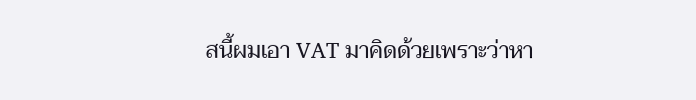สนี้ผมเอา VAT มาคิดด้วยเพราะว่าหา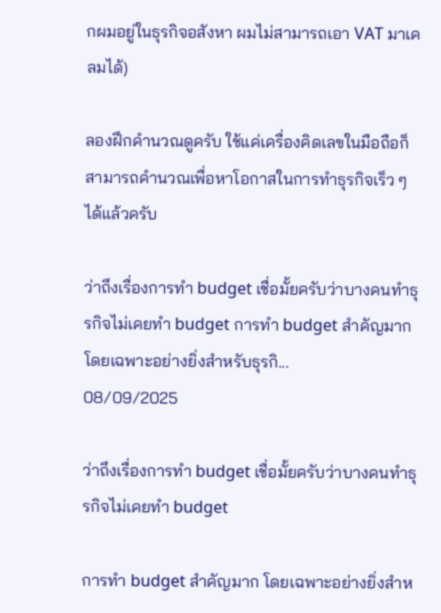กผมอยู่ในธุรกิจอสังหา ผมไม่สามารถเอา VAT มาเคลมได้)

ลองฝึกคำนวณดูครับ ใช้แค่เครื่องคิดเลขในมือถือก็สามารถคำนวณเพื่อหาโอกาสในการทำธุรกิจเร็ว ๆ ได้แล้วครับ

ว่าถึงเรื่องการทำ budget เชื่อมั้ยครับว่าบางคนทำธุรกิจไม่เคยทำ budget การทำ budget สำคัญมาก โดยเฉพาะอย่างยิ่งสำหรับธุรกิ...
08/09/2025

ว่าถึงเรื่องการทำ budget เชื่อมั้ยครับว่าบางคนทำธุรกิจไม่เคยทำ budget

การทำ budget สำคัญมาก โดยเฉพาะอย่างยิ่งสำห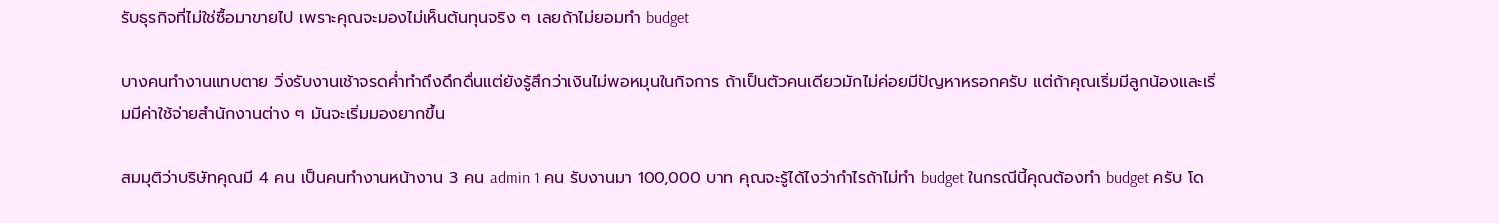รับธุรกิจที่ไม่ใช่ซื้อมาขายไป เพราะคุณจะมองไม่เห็นต้นทุนจริง ๆ เลยถ้าไม่ยอมทำ budget

บางคนทำงานแทบตาย วิ่งรับงานเช้าจรดค่ำทำถึงดึกดื่นแต่ยังรู้สึกว่าเงินไม่พอหมุนในกิจการ ถ้าเป็นตัวคนเดียวมักไม่ค่อยมีปัญหาหรอกครับ แต่ถ้าคุณเริ่มมีลูกน้องและเริ่มมีค่าใช้จ่ายสำนักงานต่าง ๆ มันจะเริ่มมองยากขึ้น

สมมุติว่าบริษัทคุณมี 4 คน เป็นคนทำงานหน้างาน 3 คน admin 1 คน รับงานมา 100,000 บาท คุณจะรู้ได้ไงว่ากำไรถ้าไม่ทำ budget ในกรณีนี้คุณต้องทำ budget ครับ โด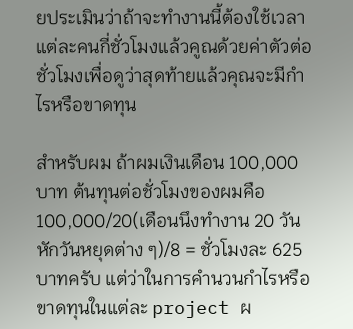ยประเมินว่าถ้าจะทำงานนี้ต้องใช้เวลาแต่ละคนกี่ชั่วโมงแล้วคูณด้วยค่าตัวต่อชั่วโมงเพื่อดูว่าสุดท้ายแล้วคุณจะมีกำไรหรือขาดทุน

สำหรับผม ถ้าผมเงินเดือน 100,000 บาท ต้นทุนต่อชั่วโมงของผมคือ 100,000/20(เดือนนึงทำงาน 20 วัน หักวันหยุดต่าง ๆ)/8 = ชั่วโมงละ 625 บาทครับ แต่ว่าในการคำนวนกำไรหรือขาดทุนในแต่ละ project ผ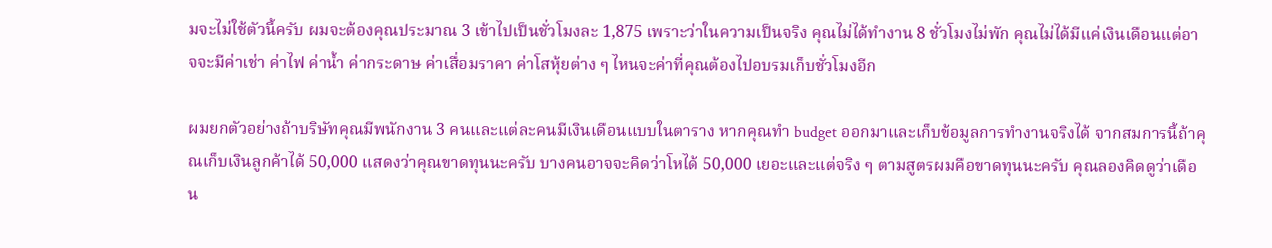มจะไม่ใช้ตัวนี้ครับ ผมจะต้องคุณประมาณ 3 เข้าไปเป็นชั่วโมงละ 1,875 เพราะว่าในความเป็นจริง คุณไม่ได้ทำงาน 8 ชั่วโมงไม่พัก คุณไม่ได้มีแค่เงินเดือนแต่อาจจะมีค่าเช่า ค่าไฟ ค่าน้ำ ค่ากระดาษ ค่าเสื่อมราคา ค่าโสหุ้ยต่าง ๆ ไหนจะค่าที่คุณต้องไปอบรมเก็บชั่วโมงอีก

ผมยกตัวอย่างถ้าบริษัทคุณมีพนักงาน 3 คนและแต่ละคนมีเงินเดือนแบบในตาราง หากคุณทำ budget ออกมาและเก็บข้อมูลการทำงานจริงได้ จากสมการนี้ถ้าคุณเก็บเงินลูกค้าได้ 50,000 แสดงว่าคุณขาดทุนนะครับ บางคนอาจจะคิดว่าโหได้ 50,000 เยอะและแต่จริง ๆ ตามสูตรผมคือขาดทุนนะครับ คุณลองคิดดูว่าเดือน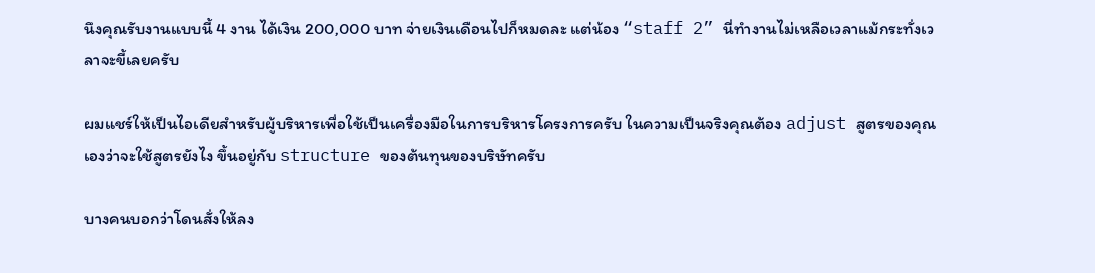นึงคุณรับงานแบบนี้ 4 งาน ได้เงิน 200,000 บาท จ่ายเงินเดือนไปก็หมดละ แต่น้อง “staff 2” นี่ทำงานไม่เหลือเวลาแม้กระทั่งเวลาจะขี้เลยครับ

ผมแชร์ให้เป็นไอเดียสำหรับผู้บริหารเพื่อใช้เป็นเครื่องมือในการบริหารโครงการครับ ในความเป็นจริงคุณต้อง adjust สูตรของคุณเองว่าจะใช้สูตรยังไง ขึ้นอยู่กับ structure ของต้นทุนของบริษัทครับ

บางคนบอกว่าโดนสั่งให้ลง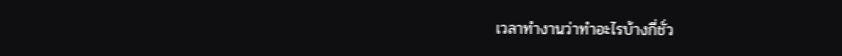เวลาทำงานว่าทำอะไรบ้างกี่ชั่ว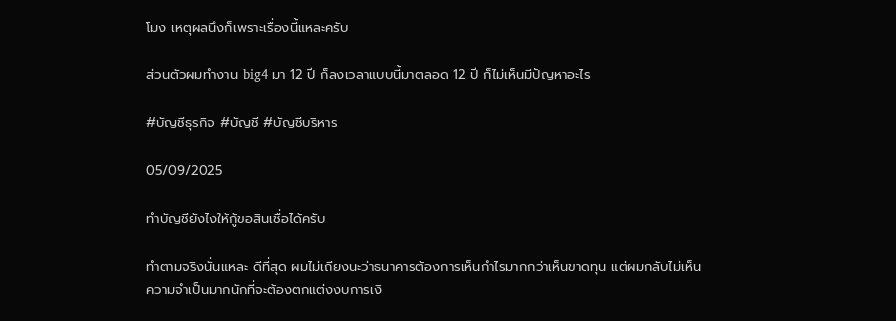โมง เหตุผลนึงก็เพราะเรื่องนี้แหละครับ

ส่วนตัวผมทำงาน big4 มา 12 ปี ก็ลงเวลาแบบนี้มาตลอด 12 ปี ก็ไม่เห็นมีปัญหาอะไร

#บัญชีธุรกิจ #บัญชี #บัญชีบริหาร

05/09/2025

ทำบัญชียังไงให้กู้ขอสินเชื่อได้ครับ

ทำตามจริงนั่นแหละ ดีที่สุด ผมไม่เถียงนะว่าธนาคารต้องการเห็นกำไรมากกว่าเห็นขาดทุน แต่ผมกลับไม่เห็นความจำเป็นมากนักที่จะต้องตกแต่งงบการเงิ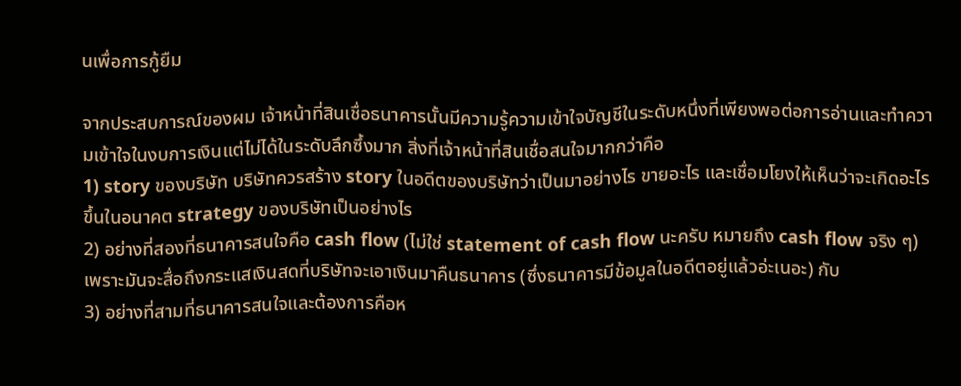นเพื่อการกู้ยืม

จากประสบการณ์ของผม เจ้าหน้าที่สินเชื่อธนาคารนั้นมีความรู้ความเข้าใจบัญชีในระดับหนึ่งที่เพียงพอต่อการอ่านและทำความเข้าใจในงบการเงินแต่ไม่ได้ในระดับลึกซึ้งมาก สิ่งที่เจ้าหน้าที่สินเชื่อสนใจมากกว่าคือ
1) story ของบริษัท บริษัทควรสร้าง story ในอดีตของบริษัทว่าเป็นมาอย่างไร ขายอะไร และเชื่อมโยงให้เห็นว่าจะเกิดอะไรขึ้นในอนาคต strategy ของบริษัทเป็นอย่างไร
2) อย่างที่สองที่ธนาคารสนใจคือ cash flow (ไม่ใช่ statement of cash flow นะครับ หมายถึง cash flow จริง ๆ) เพราะมันจะสื่อถึงกระแสเงินสดที่บริษัทจะเอาเงินมาคืนธนาคาร (ซึ่งธนาคารมีข้อมูลในอดีตอยู่แล้วอ่ะเนอะ) กับ
3) อย่างที่สามที่ธนาคารสนใจและต้องการคือห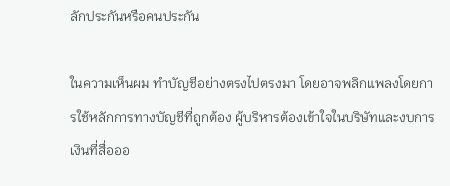ลักประกันหรือคนประกัน

ในความเห็นผม ทำบัญชีอย่างตรงไปตรงมา โดยอาจพลิกแพลงโดยการใช้หลักการทางบัญชีที่ถูกต้อง ผู้บริหารต้องเข้าใจในบริษัทและงบการเงินที่สื่อออ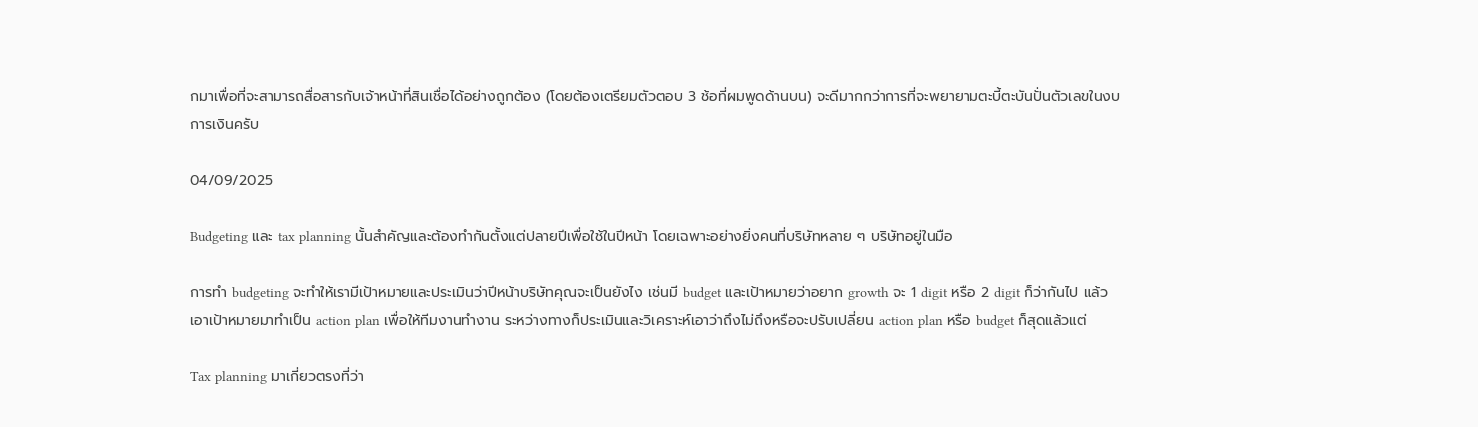กมาเพื่อที่จะสามารถสื่อสารกับเจ้าหน้าที่สินเชื่อได้อย่างถูกต้อง (โดยต้องเตรียมตัวตอบ 3 ช้อที่ผมพูดด้านบน) จะดีมากกว่าการที่จะพยายามตะบี้ตะบันปั่นตัวเลขในงบการเงินครับ

04/09/2025

Budgeting และ tax planning นั้นสำคัญและต้องทำกันตั้งแต่ปลายปีเพื่อใช้ในปีหน้า โดยเฉพาะอย่างยิ่งคนที่บริษัทหลาย ๆ บริษัทอยู่ในมือ

การทำ budgeting จะทำให้เรามีเป้าหมายและประเมินว่าปีหน้าบริษัทคุณจะเป็นยังไง เช่นมี budget และเป้าหมายว่าอยาก growth จะ 1 digit หรือ 2 digit ก็ว่ากันไป แล้วเอาเป้าหมายมาทำเป็น action plan เพื่อให้ทีมงานทำงาน ระหว่างทางก็ประเมินและวิเคราะห์เอาว่าถึงไม่ถึงหรือจะปรับเปลี่ยน action plan หรือ budget ก็สุดแล้วแต่

Tax planning มาเกี่ยวตรงที่ว่า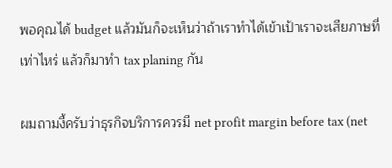พอคุณได้ budget แล้วมันก็จะเห็นว่าถ้าเราทำได้เข้าเป้าเราจะเสียภาษที่เท่าไหร่ แล้วก็มาทำ tax planing กัน

ผมถามงี้ครับว่าธุรกิจบริการควรมี net profit margin before tax (net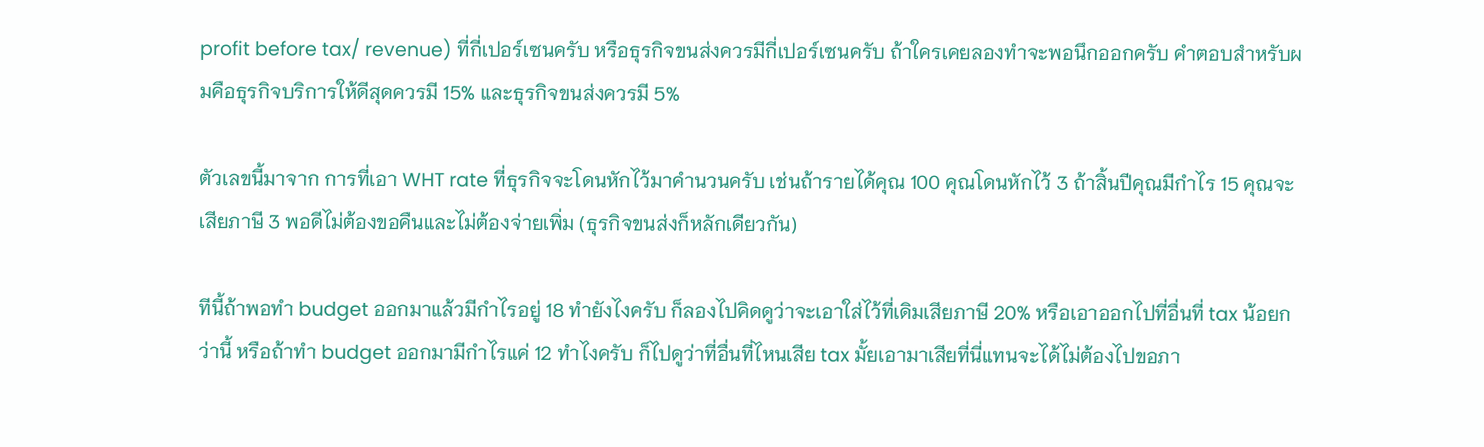profit before tax/ revenue) ที่กี่เปอร์เซนครับ หรือธุรกิจขนส่งควรมีกี่เปอร์เซนครับ ถ้าใครเคยลองทำจะพอนึกออกครับ คำตอบสำหรับผมคือธุรกิจบริการให้ดีสุดควรมี 15% และธุรกิจขนส่งควรมี 5%

ตัวเลขนี้มาจาก การที่เอา WHT rate ที่ธุรกิจจะโดนหักไว้มาคำนวนครับ เช่นถ้ารายได้คุณ 100 คุณโดนหักไว้ 3 ถ้าสิ้นปีคุณมีกำไร 15 คุณจะเสียภาษี 3 พอดีไม่ต้องขอคืนและไม่ต้องจ่ายเพิ่ม (ธุรกิจขนส่งก็หลักเดียวกัน)

ทีนี้ถ้าพอทำ budget ออกมาแล้วมีกำไรอยู่ 18 ทำยังไงครับ ก็ลองไปคิดดูว่าจะเอาใส่ไว้ที่เดิมเสียภาษี 20% หรือเอาออกไปที่อื่นที่ tax น้อยกว่านี้ หรือถ้าทำ budget ออกมามีกำไรแค่ 12 ทำไงครับ ก็ไปดูว่าที่อื่นที่ไหนเสีย tax มั้ยเอามาเสียที่นี่แทนจะได้ไม่ต้องไปขอภา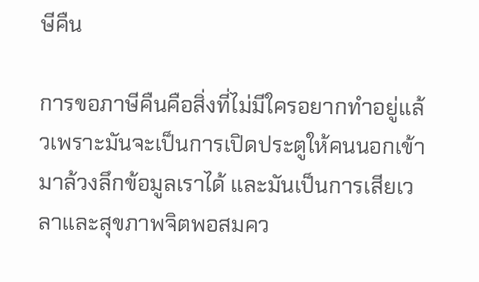ษีคืน

การขอภาษีคืนคือสิ่งที่ไม่มีใครอยากทำอยู่แล้วเพราะมันจะเป็นการเปิดประตูให้คนนอกเข้ามาล้วงลึกข้อมูลเราได้ และมันเป็นการเสียเวลาและสุขภาพจิตพอสมคว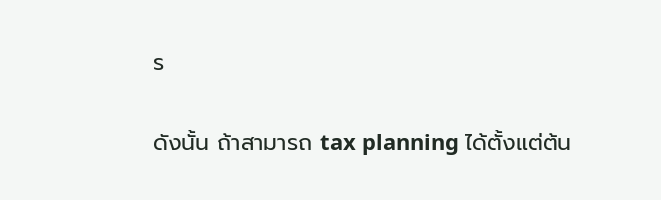ร

ดังนั้น ถ้าสามารถ tax planning ได้ตั้งแต่ต้น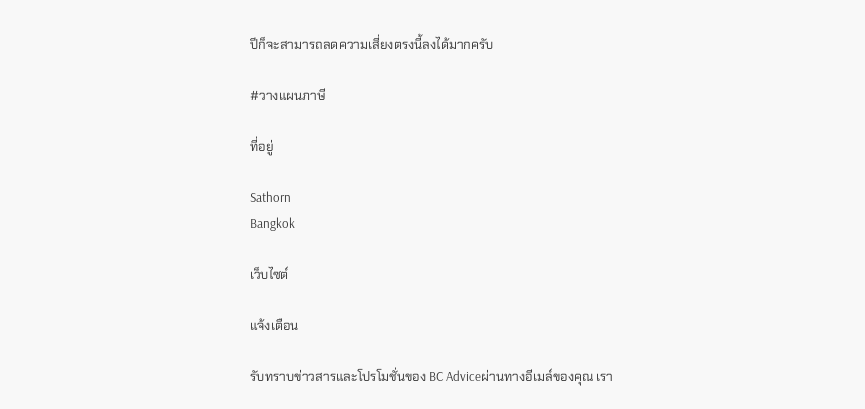ปีก็จะสามารถลดความเสี่ยงตรงนี้ลงได้มากครับ

#วางแผนภาษี

ที่อยู่

Sathorn
Bangkok

เว็บไซต์

แจ้งเตือน

รับทราบข่าวสารและโปรโมชั่นของ BC Adviceผ่านทางอีเมล์ของคุณ เรา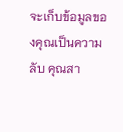จะเก็บข้อมูลของคุณเป็นความลับ คุณสา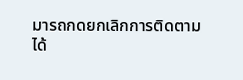มารถกดยกเลิกการติดตามได้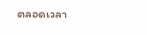ตลอดเวลา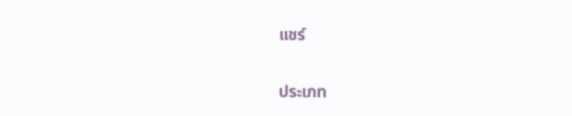แชร์

ประเภท